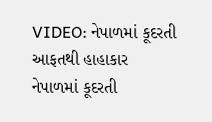VIDEO: નેપાળમાં કૂદરતી આફતથી હાહાકાર
નેપાળમાં કૂદરતી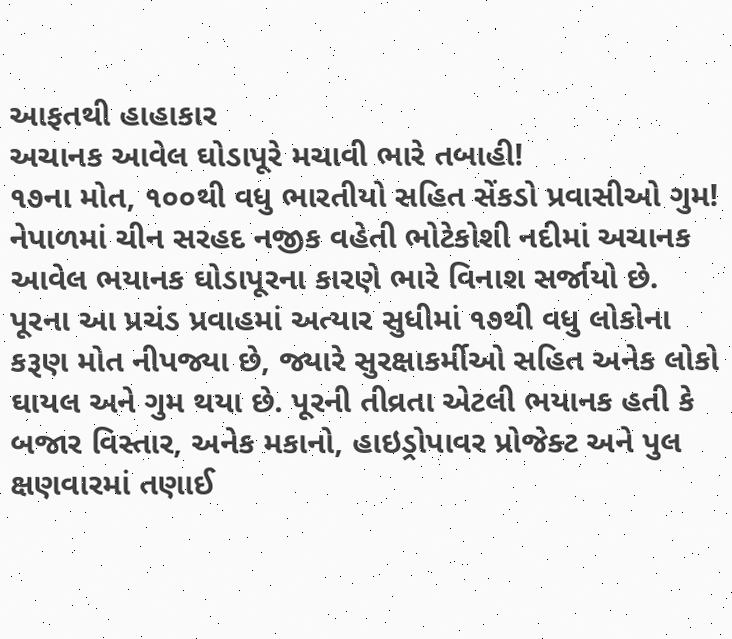આફતથી હાહાકાર
અચાનક આવેલ ઘોડાપૂરે મચાવી ભારે તબાહી!
૧૭ના મોત, ૧૦૦થી વધુ ભારતીયો સહિત સેંકડો પ્રવાસીઓ ગુમ!
નેપાળમાં ચીન સરહદ નજીક વહેતી ભોટેકોશી નદીમાં અચાનક આવેલ ભયાનક ઘોડાપૂરના કારણે ભારે વિનાશ સર્જાયો છે. પૂરના આ પ્રચંડ પ્રવાહમાં અત્યાર સુધીમાં ૧૭થી વધુ લોકોના કરૂણ મોત નીપજ્યા છે, જ્યારે સુરક્ષાકર્મીઓ સહિત અનેક લોકો ઘાયલ અને ગુમ થયા છે. પૂરની તીવ્રતા એટલી ભયાનક હતી કે બજાર વિસ્તાર, અનેક મકાનો, હાઇડ્રોપાવર પ્રોજેક્ટ અને પુલ ક્ષણવારમાં તણાઈ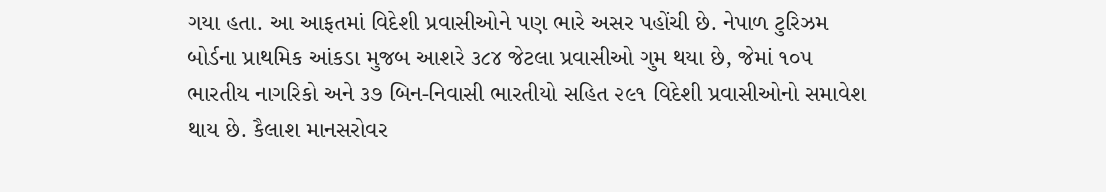ગયા હતા. આ આફતમાં વિદેશી પ્રવાસીઓને પણ ભારે અસર પહોંચી છે. નેપાળ ટુરિઝમ બોર્ડના પ્રાથમિક આંકડા મુજબ આશરે ૩૮૪ જેટલા પ્રવાસીઓ ગુમ થયા છે, જેમાં ૧૦૫ ભારતીય નાગરિકો અને ૩૭ બિન-નિવાસી ભારતીયો સહિત ૨૯૧ વિદેશી પ્રવાસીઓનો સમાવેશ થાય છે. કૈલાશ માનસરોવર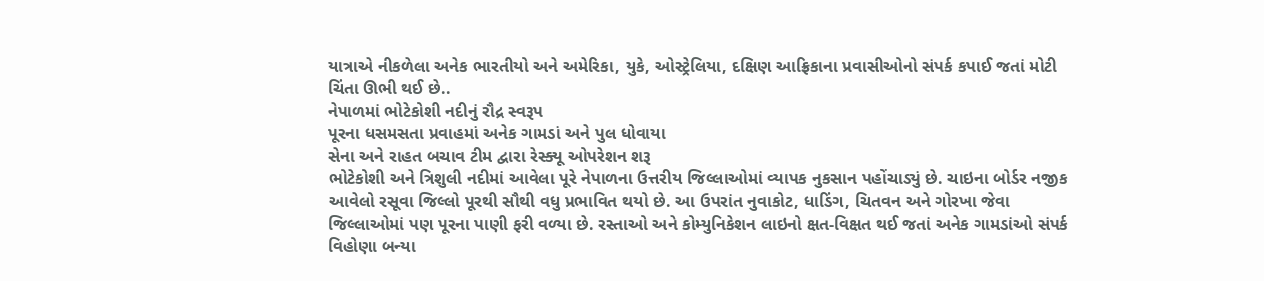યાત્રાએ નીકળેલા અનેક ભારતીયો અને અમેરિકા, યુકે, ઓસ્ટ્રેલિયા, દક્ષિણ આફ્રિકાના પ્રવાસીઓનો સંપર્ક કપાઈ જતાં મોટી ચિંતા ઊભી થઈ છે..
નેપાળમાં ભોટેકોશી નદીનું રૌદ્ર સ્વરૂપ
પૂરના ધસમસતા પ્રવાહમાં અનેક ગામડાં અને પુલ ધોવાયા
સેના અને રાહત બચાવ ટીમ દ્વારા રેસ્ક્યૂ ઓપરેશન શરૂ
ભોટેકોશી અને ત્રિશુલી નદીમાં આવેલા પૂરે નેપાળના ઉત્તરીય જિલ્લાઓમાં વ્યાપક નુકસાન પહોંચાડ્યું છે. ચાઇના બોર્ડર નજીક આવેલો રસૂવા જિલ્લો પૂરથી સૌથી વધુ પ્રભાવિત થયો છે. આ ઉપરાંત નુવાકોટ, ધાડિંગ, ચિતવન અને ગોરખા જેવા જિલ્લાઓમાં પણ પૂરના પાણી ફરી વળ્યા છે. રસ્તાઓ અને કોમ્યુનિકેશન લાઇનો ક્ષત-વિક્ષત થઈ જતાં અનેક ગામડાંઓ સંપર્ક વિહોણા બન્યા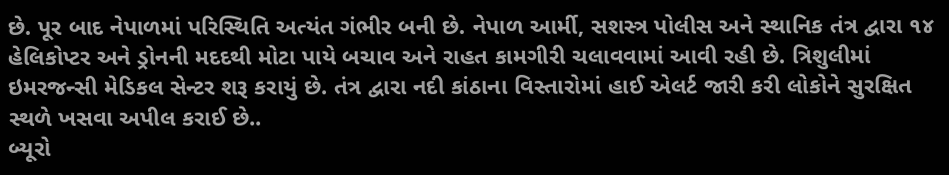છે. પૂર બાદ નેપાળમાં પરિસ્થિતિ અત્યંત ગંભીર બની છે. નેપાળ આર્મી, સશસ્ત્ર પોલીસ અને સ્થાનિક તંત્ર દ્વારા ૧૪ હેલિકોપ્ટર અને ડ્રોનની મદદથી મોટા પાયે બચાવ અને રાહત કામગીરી ચલાવવામાં આવી રહી છે. ત્રિશુલીમાં ઇમરજન્સી મેડિકલ સેન્ટર શરૂ કરાયું છે. તંત્ર દ્વારા નદી કાંઠાના વિસ્તારોમાં હાઈ એલર્ટ જારી કરી લોકોને સુરક્ષિત સ્થળે ખસવા અપીલ કરાઈ છે..
બ્યૂરો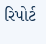રિપોર્ટ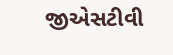જીએસટીવી